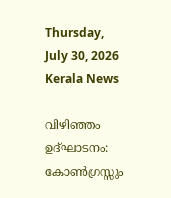Thursday, July 30, 2026
Kerala News

വിഴിഞ്ഞം ഉദ്ഘാടനം: കോണ്‍ഗ്രസ്സും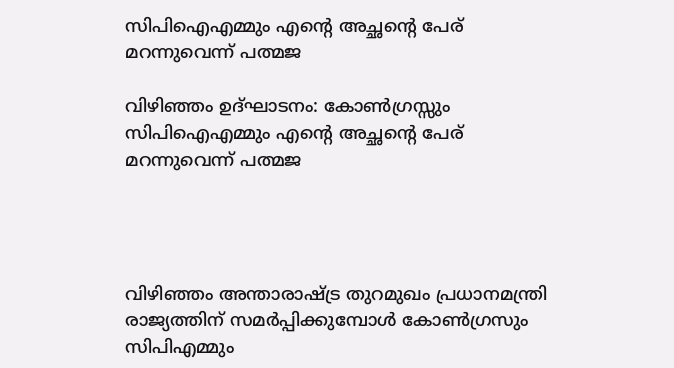സിപിഐഎമ്മും എന്റെ അച്ഛന്റെ പേര് മറന്നുവെന്ന് പത്മജ

വിഴിഞ്ഞം ഉദ്ഘാടനം: കോണ്‍ഗ്രസ്സും സിപിഐഎമ്മും എന്റെ അച്ഛന്റെ പേര് മറന്നുവെന്ന് പത്മജ




വിഴിഞ്ഞം അന്താരാഷ്ട്ര തുറമുഖം പ്രധാനമന്ത്രി രാജ്യത്തിന് സമര്‍പ്പിക്കുമ്പോള്‍ കോണ്‍ഗ്രസും സിപിഎമ്മും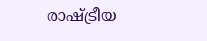രാഷ്ട്രീയ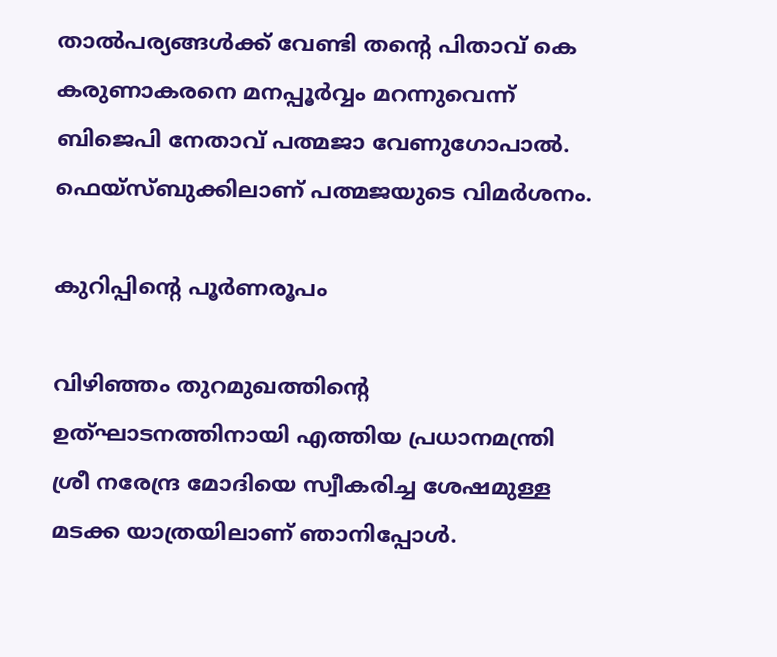താല്‍പര്യങ്ങള്‍ക്ക് വേണ്ടി തന്റെ പിതാവ് കെ കരുണാകരനെ മനപ്പൂര്‍വ്വം മറന്നുവെന്ന് ബിജെപി നേതാവ് പത്മജാ വേണുഗോപാല്‍. ഫെയ്‌സ്ബുക്കിലാണ് പത്മജയുടെ വിമര്‍ശനം.

കുറിപ്പിന്റെ പൂര്‍ണരൂപം

വിഴിഞ്ഞം തുറമുഖത്തിന്റെ ഉത്ഘാടനത്തിനായി എത്തിയ പ്രധാനമന്ത്രി ശ്രീ നരേന്ദ്ര മോദിയെ സ്വീകരിച്ച ശേഷമുള്ള മടക്ക യാത്രയിലാണ് ഞാനിപ്പോള്‍.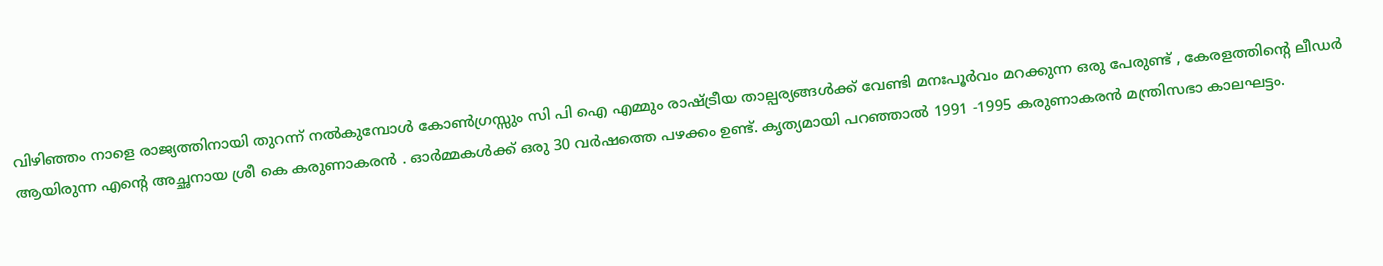വിഴിഞ്ഞം നാളെ രാജ്യത്തിനായി തുറന്ന് നല്‍കുമ്പോള്‍ കോണ്‍ഗ്രസ്സും സി പി ഐ എമ്മും രാഷ്ട്രീയ താല്പര്യങ്ങള്‍ക്ക് വേണ്ടി മനഃപൂര്‍വം മറക്കുന്ന ഒരു പേരുണ്ട് , കേരളത്തിന്റെ ലീഡര്‍ ആയിരുന്ന എന്റെ അച്ഛനായ ശ്രീ കെ കരുണാകരന്‍ . ഓര്‍മ്മകള്‍ക്ക് ഒരു 30 വര്‍ഷത്തെ പഴക്കം ഉണ്ട്. കൃത്യമായി പറഞ്ഞാല്‍ 1991 -1995 കരുണാകരന്‍ മന്ത്രിസഭാ കാലഘട്ടം.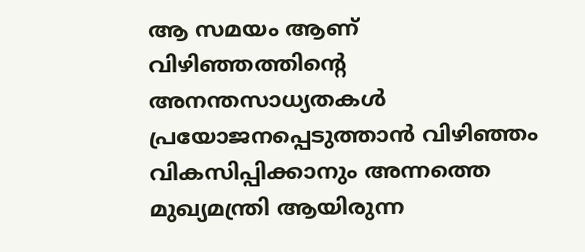ആ സമയം ആണ് വിഴിഞ്ഞത്തിന്റെ അനന്തസാധ്യതകള്‍ പ്രയോജനപ്പെടുത്താന്‍ വിഴിഞ്ഞം വികസിപ്പിക്കാനും അന്നത്തെ മുഖ്യമന്ത്രി ആയിരുന്ന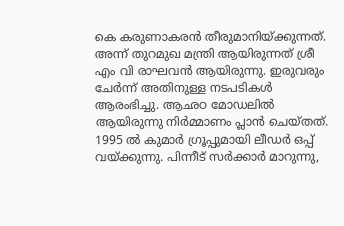കെ കരുണാകരന്‍ തീരുമാനിയ്ക്കുന്നത്. അന്ന് തുറമുഖ മന്ത്രി ആയിരുന്നത് ശ്രീ എം വി രാഘവന്‍ ആയിരുന്നു. ഇരുവരും ചേര്‍ന്ന് അതിനുള്ള നടപടികള്‍ ആരംഭിച്ചു. ആഛഠ മോഡലില്‍ ആയിരുന്നു നിര്‍മ്മാണം പ്ലാന്‍ ചെയ്തത്. 1995 ല്‍ കുമാര്‍ ഗ്രൂപ്പുമായി ലീഡര്‍ ഒപ്പ് വയ്ക്കുന്നു. പിന്നീട് സര്‍ക്കാര്‍ മാറുന്നു,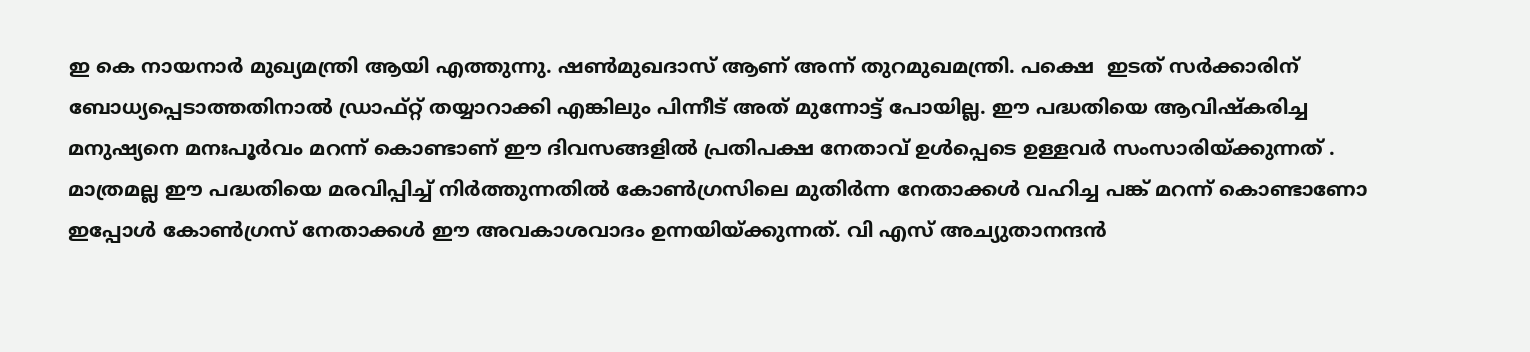ഇ കെ നായനാര്‍ മുഖ്യമന്ത്രി ആയി എത്തുന്നു. ഷണ്‍മുഖദാസ് ആണ് അന്ന് തുറമുഖമന്ത്രി. പക്ഷെ  ഇടത് സര്‍ക്കാരിന് ബോധ്യപ്പെടാത്തതിനാല്‍ ഡ്രാഫ്റ്റ് തയ്യാറാക്കി എങ്കിലും പിന്നീട് അത് മുന്നോട്ട് പോയില്ല. ഈ പദ്ധതിയെ ആവിഷ്‌കരിച്ച മനുഷ്യനെ മനഃപൂര്‍വം മറന്ന് കൊണ്ടാണ് ഈ ദിവസങ്ങളില്‍ പ്രതിപക്ഷ നേതാവ് ഉള്‍പ്പെടെ ഉള്ളവര്‍ സംസാരിയ്ക്കുന്നത് . മാത്രമല്ല ഈ പദ്ധതിയെ മരവിപ്പിച്ച് നിര്‍ത്തുന്നതില്‍ കോണ്‍ഗ്രസിലെ മുതിര്‍ന്ന നേതാക്കള്‍ വഹിച്ച പങ്ക് മറന്ന് കൊണ്ടാണോ ഇപ്പോള്‍ കോണ്‍ഗ്രസ് നേതാക്കള്‍ ഈ അവകാശവാദം ഉന്നയിയ്ക്കുന്നത്. വി എസ് അച്യുതാനന്ദന്‍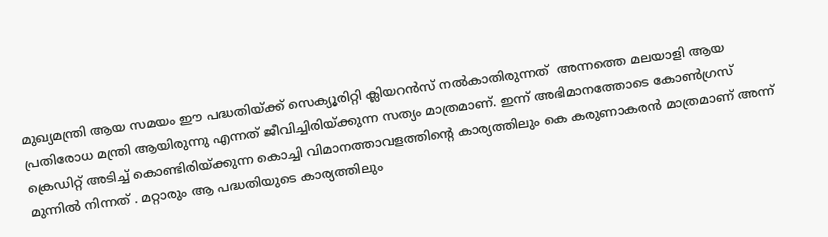മുഖ്യമന്ത്രി ആയ സമയം ഈ പദ്ധതിയ്ക്ക് സെക്യൂരിറ്റി ക്ലിയറന്‍സ് നല്‍കാതിരുന്നത്  അന്നത്തെ മലയാളി ആയ  പ്രതിരോധ മന്ത്രി ആയിരുന്നു എന്നത് ജീവിച്ചിരിയ്ക്കുന്ന സത്യം മാത്രമാണ്. ഇന്ന് അഭിമാനത്തോടെ കോണ്‍ഗ്രസ് ക്രെഡിറ്റ് അടിച്ച് കൊണ്ടിരിയ്ക്കുന്ന കൊച്ചി വിമാനത്താവളത്തിന്റെ കാര്യത്തിലും കെ കരുണാകരന്‍ മാത്രമാണ് അന്ന് മുന്നില്‍ നിന്നത് . മറ്റാരും ആ പദ്ധതിയുടെ കാര്യത്തിലും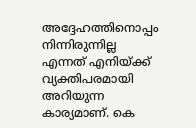അദ്ദേഹത്തിനൊപ്പം നിന്നിരുന്നില്ല എന്നത് എനിയ്ക്ക് വ്യക്തിപരമായി അറിയുന്ന കാര്യമാണ്. കെ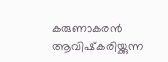കരുണാകരന്‍ ആവിഷ്‌കരിയ്ക്കുന്ന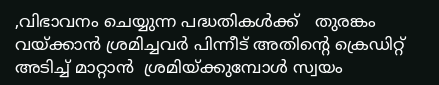,വിഭാവനം ചെയ്യുന്ന പദ്ധതികള്‍ക്ക്   തുരങ്കം വയ്ക്കാന്‍ ശ്രമിച്ചവര്‍ പിന്നീട് അതിന്റെ ക്രെഡിറ്റ് അടിച്ച് മാറ്റാന്‍  ശ്രമിയ്ക്കുമ്പോള്‍ സ്വയം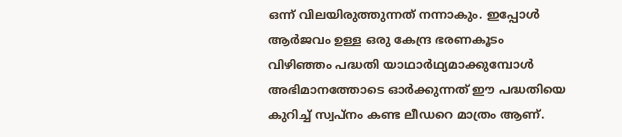ഒന്ന് വിലയിരുത്തുന്നത് നന്നാകും. ഇപ്പോള്‍ ആര്‍ജവം ഉള്ള ഒരു കേന്ദ്ര ഭരണകൂടം വിഴിഞ്ഞം പദ്ധതി യാഥാര്‍ഥ്യമാക്കുമ്പോള്‍ അഭിമാനത്തോടെ ഓര്‍ക്കുന്നത് ഈ പദ്ധതിയെ കുറിച്ച് സ്വപ്നം കണ്ട ലീഡറെ മാത്രം ആണ്.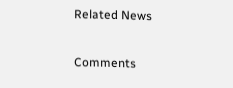Related News

Comments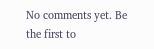No comments yet. Be the first to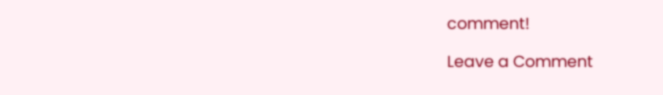comment!

Leave a Comment